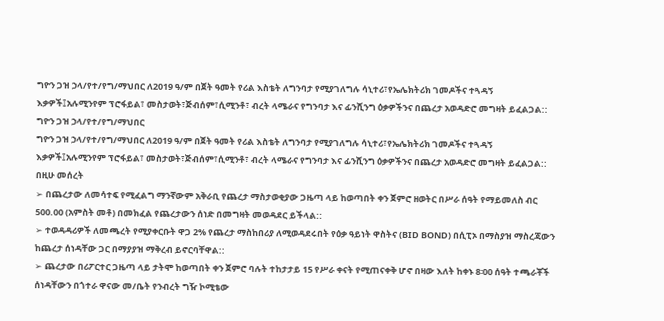ግዮን ጋዝ ኃላ/የተ/የግ/ማህበር ለ2019 ዓ/ም በጀት ዓመት የሪል እስቴት ለግንባታ የሚያገለግሉ ሳኒተሪ፣የኤሌክትሪክ ገመዶችና ተጓዳኝ እቃዎች፤አሉሚንየም ፕሮፋይል፣ መስታወት፣ጅብሰም፣ሲሚንቶ፣ ብረት ላሜራና የግንባታ እና ፊንሺንግ ዕቃዎችንና በጨረታ አወዳድሮ መግዛት ይፈልጋል::
ግዮን ጋዝ ኃላ/የተ/የግ/ማህበር
ግዮን ጋዝ ኃላ/የተ/የግ/ማህበር ለ2019 ዓ/ም በጀት ዓመት የሪል እስቴት ለግንባታ የሚያገለግሉ ሳኒተሪ፣የኤሌክትሪክ ገመዶችና ተጓዳኝ እቃዎች፤አሉሚንየም ፕሮፋይል፣ መስታወት፣ጅብሰም፣ሲሚንቶ፣ ብረት ላሜራና የግንባታ እና ፊንሺንግ ዕቃዎችንና በጨረታ አወዳድሮ መግዛት ይፈልጋል::
በዚሁ መሰረት
➢ በጨረታው ለመሳተፍ የሚፈልግ ማንኛውም አቅራቢ የጨረታ ማስታወቂያው ጋዜጣ ላይ ከወጣበት ቀን ጀምሮ ዘወትር በሥራ ሰዓት የማይመለስ ብር 500.00 (አምስት መቶ) በመክፈል የጨረታውን ሰነድ በመግዛት መወዳደር ይችላል::
➢ ተወዳዳሪዎች ለመጫረት የሚያቀርቡት ዋጋ 2% የጨረታ ማስከበሪያ ለሚወዳደሩበት የዕቃ ዓይነት ዋስትና (BID BOND) በሲፒኦ በማስያዝ ማስረጃውን ከጨረታ ሰነዳቸው ጋር በማያያዝ ማቅረብ ይኖርባቸዋል::
➢ ጨረታው በሪፖርተር ጋዜጣ ላይ ታትሞ ከወጣበት ቀን ጀምሮ ባሉት ተከታታይ 15 የሥራ ቀናት የሚጠናቀቅ ሆኖ በዛው እለት ከቀኑ 8፡00 ሰዓት ተጫራቾች ሰነዳቸውን በጎተራ ዋናው መ/ቤት የንብረት ግዥ ኮሚቴው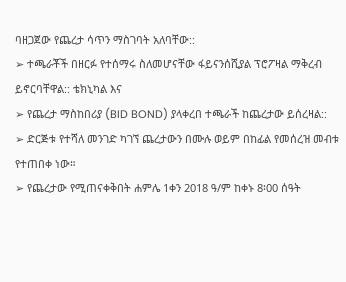ባዘጋጀው የጨረታ ሳጥን ማስገባት አለባቸው::
➢ ተጫራቾች በዘርፉ የተሰማሩ ስለመሆናቸው ፋይናንሰሺያል ፕሮፖዛል ማቅረብ ይኖርባቸዋል:: ቴክኒካል እና
➢ የጨረታ ማስከበሪያ (BID BOND) ያላቀረበ ተጫራች ከጨረታው ይሰረዛል::
➢ ድርጅቱ የተሻለ መንገድ ካገኘ ጨረታውን በሙሉ ወይም በከፊል የመሰረዝ መብቱ የተጠበቀ ነው።
➢ የጨረታው የሚጠናቀቅበት ሐምሌ 1ቀን 2018 ዓ/ም ከቀኑ 8፡00 ሰዓት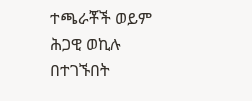ተጫራቾች ወይም ሕጋዊ ወኪሉ በተገኙበት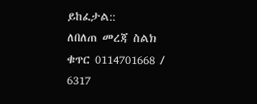ይከፈታል::
ለበለጠ መረጃ ስልክ ቁጥር 0114701668 / 6317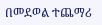በመደወል ተጨማሪ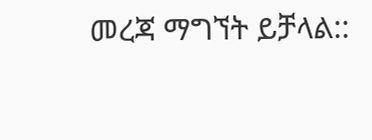መረጃ ማግኘት ይቻላል::